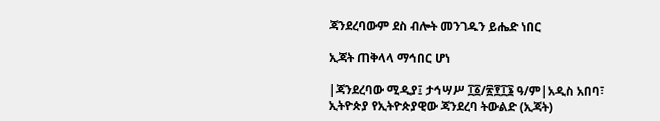ጃንደረባውም ደስ ብሎት መንገዱን ይሔድ ነበር

ኢጃት ጠቅላላ ማኅበር ሆነ

|ጃንደረባው ሚዲያ፤ ታኅሣሥ ፲፩/፳፻፲፮ ዓ/ም|አዲስ አበባ፣ ኢትዮጵያ የኢትዮጵያዊው ጃንደረባ ትውልድ (ኢጃት)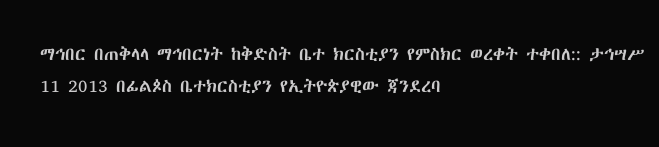ማኅበር በጠቅላላ ማኅበርነት ከቅድስት ቤተ ክርስቲያን የምስክር ወረቀት ተቀበለ:: ታኅሣሥ 11 2013 በፊልጶስ ቤተክርስቲያን የኢትዮጵያዊው ጃንደረባ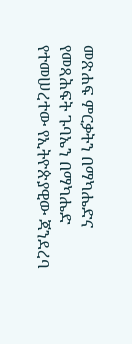መጽሐፍ ምርቃትን በማካሔድና የመጻሕፍት ጉባኤን በማካሔድ የተመሠረተው የኢትዮጵያዊው ጃንደረባ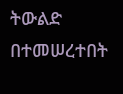ትውልድ በተመሠረተበት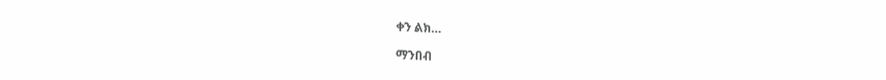ቀን ልክ…

ማንበብ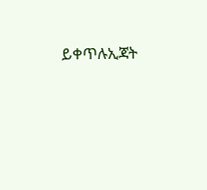ይቀጥሉኢጃት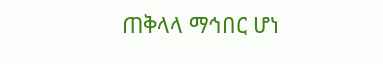ጠቅላላ ማኅበር ሆነ